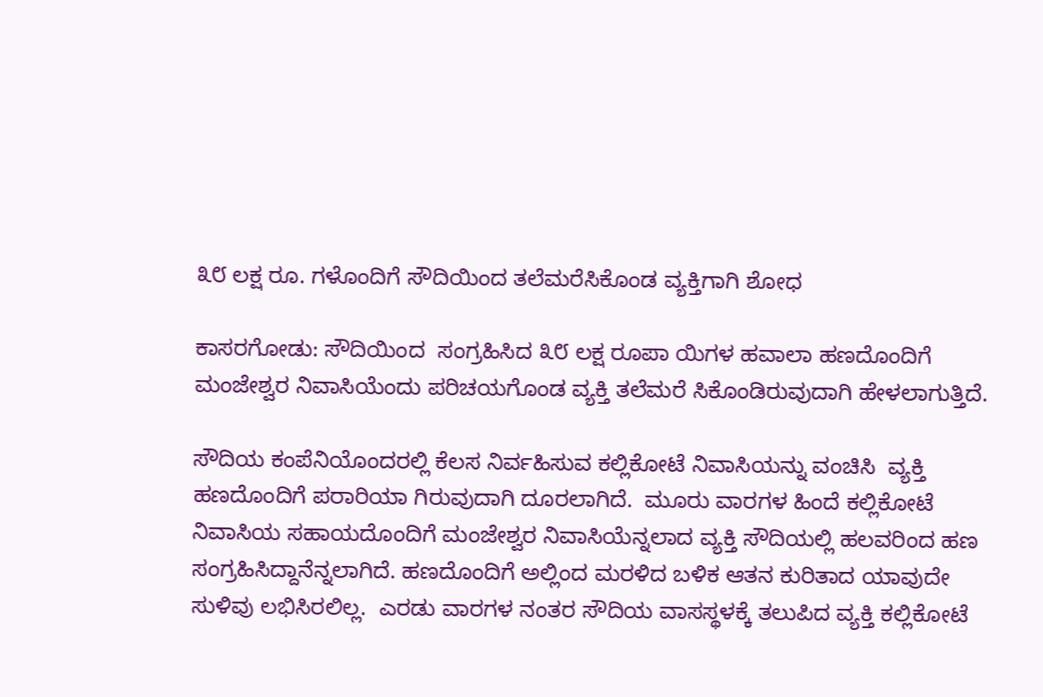೩೮ ಲಕ್ಷ ರೂ. ಗಳೊಂದಿಗೆ ಸೌದಿಯಿಂದ ತಲೆಮರೆಸಿಕೊಂಡ ವ್ಯಕ್ತಿಗಾಗಿ ಶೋಧ

ಕಾಸರಗೋಡು: ಸೌದಿಯಿಂದ  ಸಂಗ್ರಹಿಸಿದ ೩೮ ಲಕ್ಷ ರೂಪಾ ಯಿಗಳ ಹವಾಲಾ ಹಣದೊಂದಿಗೆ ಮಂಜೇಶ್ವರ ನಿವಾಸಿಯೆಂದು ಪರಿಚಯಗೊಂಡ ವ್ಯಕ್ತಿ ತಲೆಮರೆ ಸಿಕೊಂಡಿರುವುದಾಗಿ ಹೇಳಲಾಗುತ್ತಿದೆ.

ಸೌದಿಯ ಕಂಪೆನಿಯೊಂದರಲ್ಲಿ ಕೆಲಸ ನಿರ್ವಹಿಸುವ ಕಲ್ಲಿಕೋಟೆ ನಿವಾಸಿಯನ್ನು ವಂಚಿಸಿ  ವ್ಯಕ್ತಿ ಹಣದೊಂದಿಗೆ ಪರಾರಿಯಾ ಗಿರುವುದಾಗಿ ದೂರಲಾಗಿದೆ.  ಮೂರು ವಾರಗಳ ಹಿಂದೆ ಕಲ್ಲಿಕೋಟೆ ನಿವಾಸಿಯ ಸಹಾಯದೊಂದಿಗೆ ಮಂಜೇಶ್ವರ ನಿವಾಸಿಯೆನ್ನಲಾದ ವ್ಯಕ್ತಿ ಸೌದಿಯಲ್ಲಿ ಹಲವರಿಂದ ಹಣ ಸಂಗ್ರಹಿಸಿದ್ದಾನೆನ್ನಲಾಗಿದೆ. ಹಣದೊಂದಿಗೆ ಅಲ್ಲಿಂದ ಮರಳಿದ ಬಳಿಕ ಆತನ ಕುರಿತಾದ ಯಾವುದೇ ಸುಳಿವು ಲಭಿಸಿರಲಿಲ್ಲ.  ಎರಡು ವಾರಗಳ ನಂತರ ಸೌದಿಯ ವಾಸಸ್ಥಳಕ್ಕೆ ತಲುಪಿದ ವ್ಯಕ್ತಿ ಕಲ್ಲಿಕೋಟೆ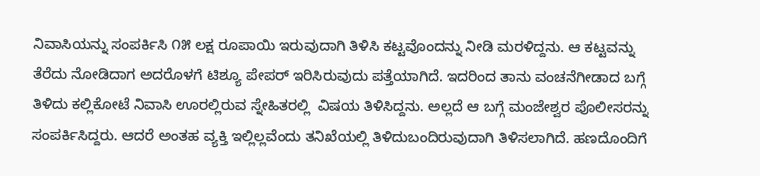ನಿವಾಸಿಯನ್ನು ಸಂಪರ್ಕಿಸಿ ೧೫ ಲಕ್ಷ ರೂಪಾಯಿ ಇರುವುದಾಗಿ ತಿಳಿಸಿ ಕಟ್ಟವೊಂದನ್ನು ನೀಡಿ ಮರಳಿದ್ದನು. ಆ ಕಟ್ಟವನ್ನು ತೆರೆದು ನೋಡಿದಾಗ ಅದರೊಳಗೆ ಟಿಶ್ಯೂ ಪೇಪರ್ ಇರಿಸಿರುವುದು ಪತ್ತೆಯಾಗಿದೆ. ಇದರಿಂದ ತಾನು ವಂಚನೆಗೀಡಾದ ಬಗ್ಗೆ ತಿಳಿದು ಕಲ್ಲಿಕೋಟೆ ನಿವಾಸಿ ಊರಲ್ಲಿರುವ ಸ್ನೇಹಿತರಲ್ಲಿ  ವಿಷಯ ತಿಳಿಸಿದ್ದನು. ಅಲ್ಲದೆ ಆ ಬಗ್ಗೆ ಮಂಜೇಶ್ವರ ಪೊಲೀಸರನ್ನು ಸಂಪರ್ಕಿಸಿದ್ದರು. ಆದರೆ ಅಂತಹ ವ್ಯಕ್ತಿ ಇಲ್ಲಿಲ್ಲವೆಂದು ತನಿಖೆಯಲ್ಲಿ ತಿಳಿದುಬಂದಿರುವುದಾಗಿ ತಿಳಿಸಲಾಗಿದೆ. ಹಣದೊಂದಿಗೆ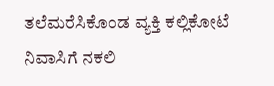ತಲೆಮರೆಸಿಕೊಂಡ ವ್ಯಕ್ತಿ ಕಲ್ಲಿಕೋಟೆ ನಿವಾಸಿಗೆ ನಕಲಿ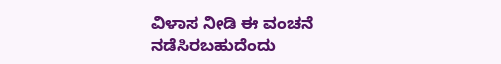ವಿಳಾಸ ನೀಡಿ ಈ ವಂಚನೆ ನಡೆಸಿರಬಹುದೆಂದು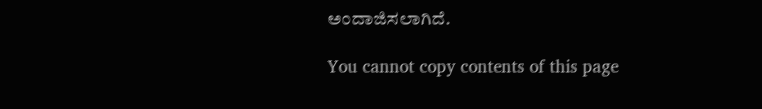ಅಂದಾಜಿಸಲಾಗಿದೆ.

You cannot copy contents of this page